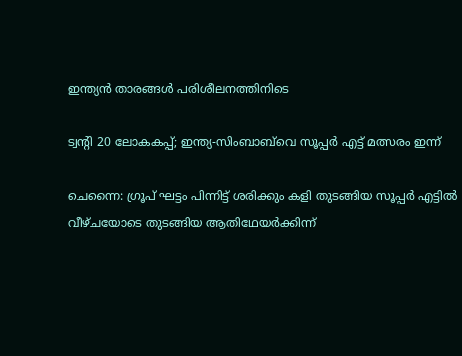ഇന്ത്യൻ താരങ്ങൾ പരിശീലനത്തിനിടെ

ട്വന്റി 20 ലോകകപ്പ്; ഇന്ത്യ-സിംബാബ്‍വെ സൂപ്പർ എട്ട് മത്സരം ഇന്ന്

ചെന്നൈ: ഗ്രൂപ് ഘട്ടം പിന്നിട്ട് ശരിക്കും കളി തുടങ്ങിയ സൂപ്പർ എട്ടിൽ വീഴ്ചയോടെ തുടങ്ങിയ ആതിഥേയർക്കിന്ന്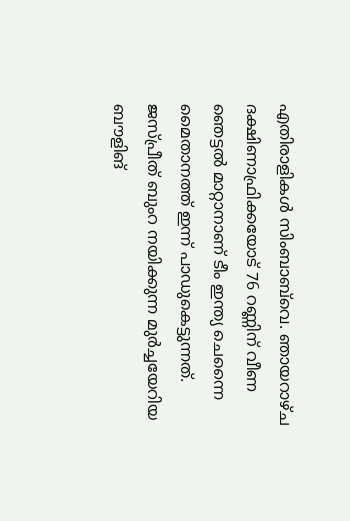എതിരാളികൾ സിംബാബ്‍വെ. ഞായറാഴ്ച ദക്ഷിണാഫ്രിക്കയോട് 76 റണ്ണിന് വീണ ഞെട്ടൽ മാറ്റാനാണ് ടീം ഇന്ത്യ ചെന്നൈ മൈതാനത്ത് ഇന്ന് പാഡുകെട്ടുന്നത്. ജസ്പ്രീത് ബുംറ നയിക്കുന്ന മുർച്ചയേറിയ ബൗളിങ്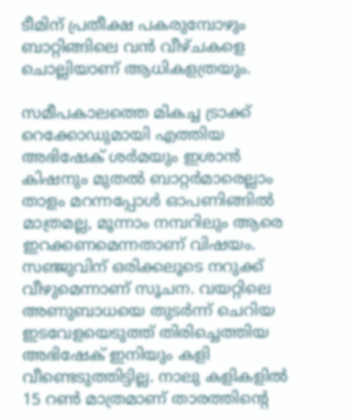ടീമിന് പ്രതീക്ഷ പകരുമ്പോഴും ബാറ്റിങ്ങിലെ വൻ വീഴ്ചകളെ ചൊല്ലിയാണ് ആധികളത്രയും.

സമീപകാലത്തെ മികച്ച ട്രാക്ക് റെക്കോഡുമായി എത്തിയ അഭിഷേക് ശർമയും ഇശാൻ കിഷനും മുതൽ ബാറ്റർമാരെല്ലാം താളം മറന്നപ്പോൾ ഓപണിങ്ങിൽ മാത്രമല്ല, മൂന്നാം നമ്പറിലും ആരെ ഇറക്കണമെന്നതാണ് വിഷയം. സഞ്ജുവിന് ഒരിക്കലൂടെ നറുക്ക് വീഴുമെന്നാണ് സൂചന. വയറ്റിലെ അണുബാധയെ തുടർന്ന് ചെറിയ ഇടവേളയെടുത്ത് തിരിച്ചെത്തിയ അഭിഷേക് ഇനിയും കളി വീണ്ടെടുത്തിട്ടില്ല. നാലു കളികളിൽ 15 റൺ മാത്രമാണ് താരത്തിന്റെ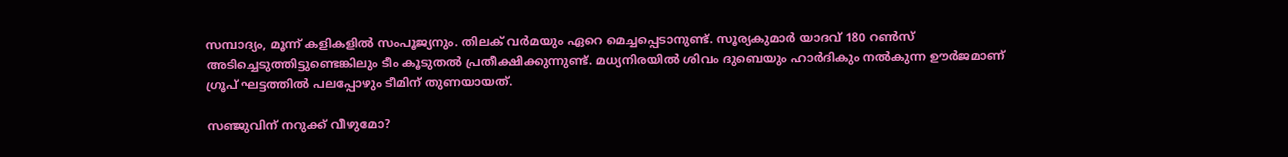സമ്പാദ്യം, മൂന്ന് കളികളിൽ സംപൂജ്യനും. തിലക് വർമയും ഏറെ മെച്ചപ്പെടാനുണ്ട്. സൂര്യകുമാർ യാദവ് 180 റൺസ് അടിച്ചെടുത്തിട്ടുണ്ടെങ്കിലും ടീം കൂടുതൽ പ്രതീക്ഷിക്കുന്നുണ്ട്. മധ്യനിരയിൽ ശിവം ദുബെയും ഹാർദികും നൽകുന്ന ഊർജമാണ് ഗ്രൂപ് ഘട്ടത്തിൽ പലപ്പോഴും ടീമിന് തുണയായത്.

സഞ്ജുവിന് നറുക്ക് വീഴുമോ?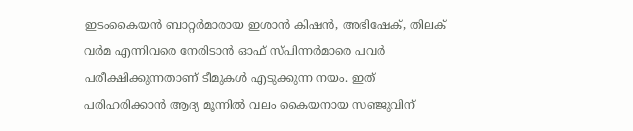ഇടംകൈയൻ ബാറ്റർമാരായ ഇശാൻ കിഷൻ, അഭിഷേക്, തിലക് വർമ എന്നിവരെ നേരിടാൻ ഓഫ് സ്പിന്നർമാരെ പവർ പരീക്ഷിക്കുന്നതാണ് ടീമുകൾ എടുക്കുന്ന നയം. ഇത് പരിഹരിക്കാൻ ആദ്യ മൂന്നിൽ വലം കൈയനായ സഞ്ജുവിന്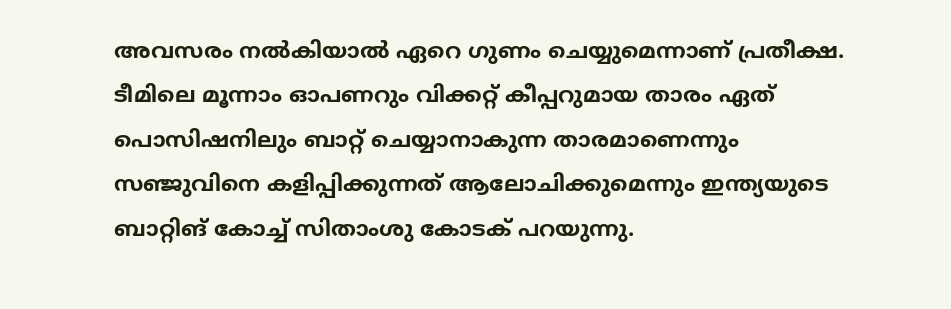അവസരം നൽകിയാൽ ഏറെ ഗുണം ചെയ്യുമെന്നാണ് പ്രതീക്ഷ. ടീമിലെ മൂന്നാം ഓപണറും വിക്കറ്റ് കീപ്പറുമായ താരം ഏത് പൊസിഷനിലും ബാറ്റ് ചെയ്യാനാകുന്ന താരമാണെന്നും സഞ്ജുവിനെ കളിപ്പിക്കുന്നത് ആലോചിക്കുമെന്നും ഇന്ത്യയുടെ ബാറ്റിങ് കോച്ച് സിതാംശു കോടക് പറയുന്നു.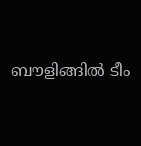ബൗളിങ്ങിൽ ടീം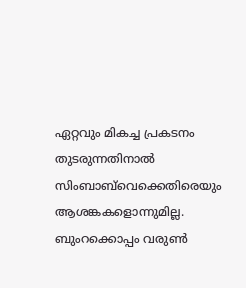ഏറ്റവും മികച്ച പ്രകടനം തുടരുന്നതിനാൽ സിംബാബ്‍വെക്കെതിരെയും ആശങ്കകളൊന്നുമില്ല. ബുംറക്കൊപ്പം വരുൺ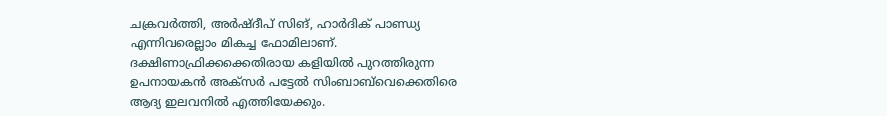ചക്രവർത്തി, അർഷ്ദീപ് സിങ്, ഹാർദിക് പാണ്ഡ്യ എന്നിവരെല്ലാം മികച്ച ഫോമിലാണ്. ദക്ഷിണാഫ്രിക്കക്കെതിരായ കളിയിൽ പുറത്തിരുന്ന ഉപനായകൻ അക്സർ പട്ടേൽ സിംബാബ്‍വെക്കെതിരെ ആദ്യ ഇലവനിൽ എത്തിയേക്കും.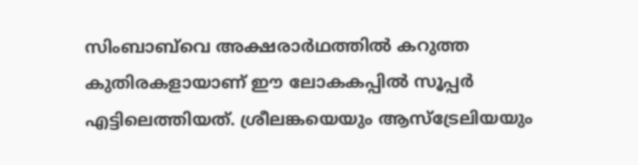സിംബാബ്‍വെ അക്ഷരാർഥത്തിൽ കറുത്ത കുതിരകളായാണ് ഈ ലോകകപ്പിൽ സൂപ്പർ എട്ടിലെത്തിയത്. ശ്രീലങ്കയെയും ആസ്ട്രേലിയയും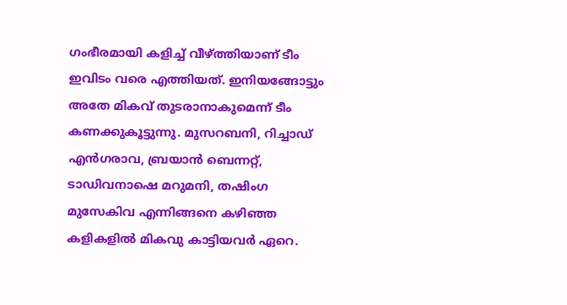ഗംഭീരമായി കളിച്ച് വീഴ്ത്തിയാണ് ടീം ഇവിടം വരെ എത്തിയത്. ഇനിയങ്ങോട്ടും അതേ മികവ് തുടരാനാകുമെന്ന് ടീം കണക്കുകൂട്ടുന്നു. മുസറബനി, റിച്ചാഡ് എൻഗരാവ, ബ്രയാൻ ബെന്നറ്റ്, ടാഡിവനാഷെ മറുമനി, തഷിംഗ മുസേകിവ എന്നിങ്ങനെ കഴിഞ്ഞ കളികളിൽ മികവു കാട്ടിയവർ ഏറെ.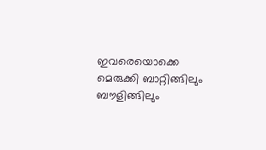ഇവരെയൊക്കെ മെരുക്കി ബാറ്റിങ്ങിലും ബൗളിങ്ങിലും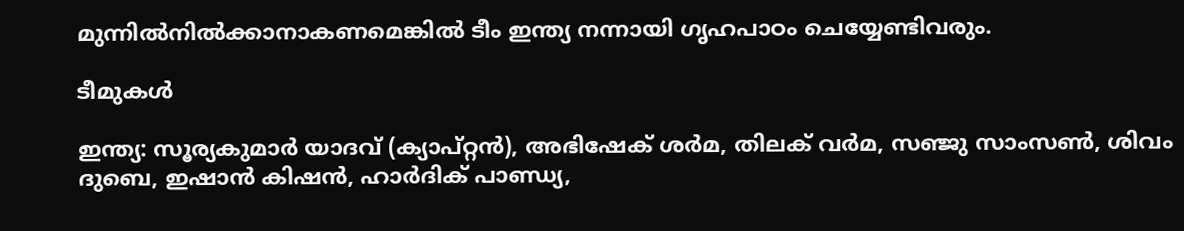മുന്നിൽനിൽക്കാനാകണമെങ്കിൽ ടീം ഇന്ത്യ നന്നായി ഗൃഹപാഠം ചെയ്യേണ്ടിവരും.

ടീമുകൾ

ഇന്ത്യ: സൂര്യകുമാർ യാദവ് (ക്യാപ്റ്റൻ), അഭിഷേക് ശർമ, തിലക് വർമ, സഞ്ജു സാംസൺ, ശിവം ദുബെ, ഇഷാൻ കിഷൻ, ഹാർദിക് പാണ്ഡ്യ,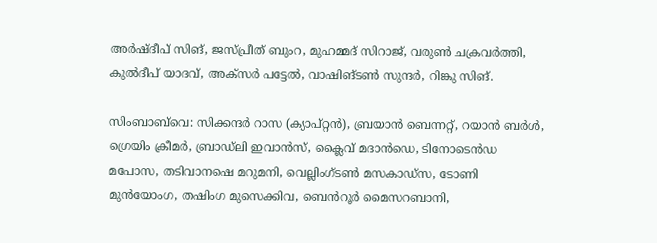അർഷ്ദീപ് സിങ്, ജസ്പ്രീത് ബുംറ, മുഹമ്മദ് സിറാജ്, വരുൺ ചക്രവർത്തി, കുൽദീപ് യാദവ്, അക്സർ പട്ടേൽ, വാഷിങ്ടൺ സുന്ദർ, റിങ്കു സിങ്.

സിംബാബ്‌വെ: സിക്കന്ദർ റാസ (ക്യാപ്റ്റൻ), ബ്രയാൻ ബെന്നറ്റ്, റയാൻ ബർൾ, ഗ്രെയിം ക്രീമർ, ബ്രാഡ്‌ലി ഇവാൻസ്, ക്ലൈവ് മദാൻഡെ, ടിനോടെൻഡ മപോസ, തടിവാനഷെ മറുമനി, വെല്ലിംഗ്ടൺ മസകാഡ്‌സ, ടോണി മുൻയോംഗ, തഷിംഗ മുസെക്കിവ, ബെൻറൂർ മൈസറബാനി,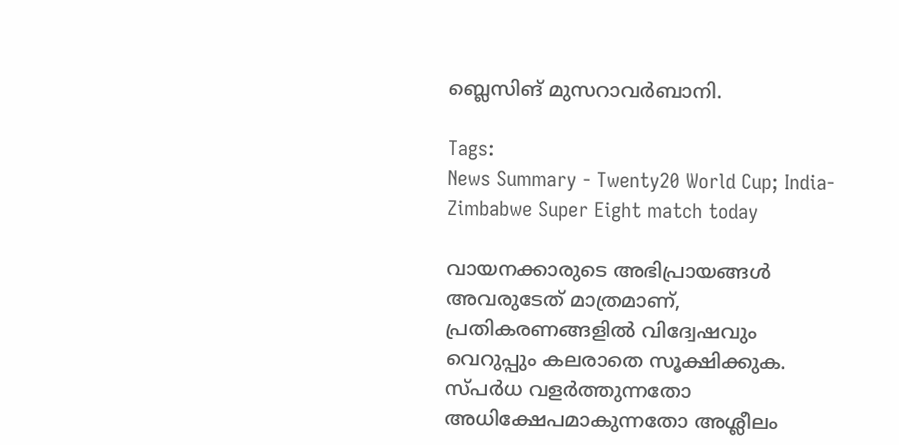ബ്ലെസിങ് മുസറാവർബാനി.

Tags:
News Summary - Twenty20 World Cup; India-Zimbabwe Super Eight match today

വായനക്കാരുടെ അഭിപ്രായങ്ങള്‍ അവരുടേത് മാത്രമാണ്, പ്രതികരണങ്ങളിൽ വിദ്വേഷവും വെറുപ്പും കലരാതെ സൂക്ഷിക്കുക. സ്പർധ വളർത്തുന്നതോ അധിക്ഷേപമാകുന്നതോ അശ്ലീലം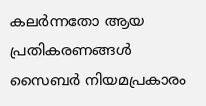കലർന്നതോ ആയ പ്രതികരണങ്ങൾ സൈബർ നിയമപ്രകാരം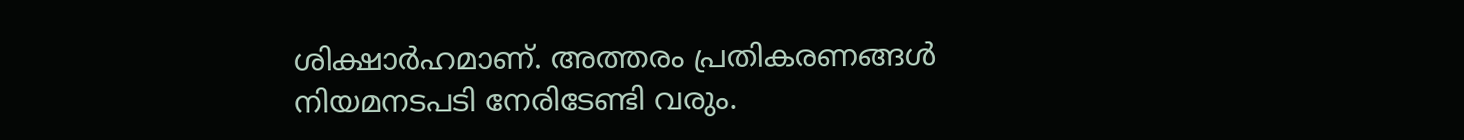ശിക്ഷാർഹമാണ്. അത്തരം പ്രതികരണങ്ങൾ നിയമനടപടി നേരിടേണ്ടി വരും.